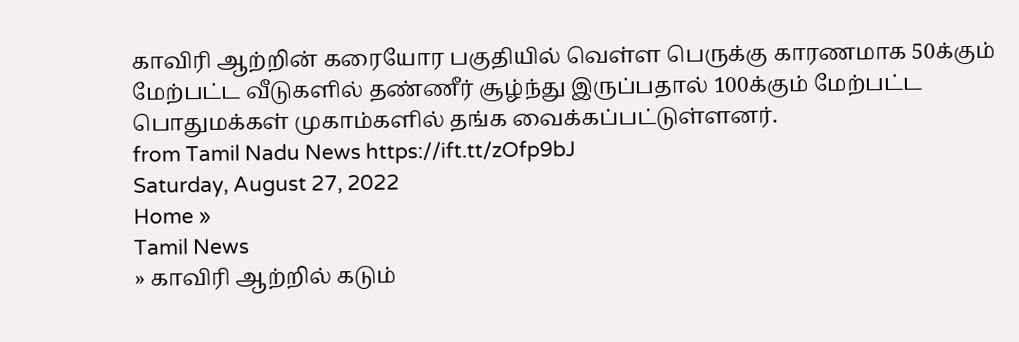காவிரி ஆற்றின் கரையோர பகுதியில் வெள்ள பெருக்கு காரணமாக 50க்கும் மேற்பட்ட வீடுகளில் தண்ணீர் சூழ்ந்து இருப்பதால் 100க்கும் மேற்பட்ட பொதுமக்கள் முகாம்களில் தங்க வைக்கப்பட்டுள்ளனர்.
from Tamil Nadu News https://ift.tt/zOfp9bJ
Saturday, August 27, 2022
Home »
Tamil News
» காவிரி ஆற்றில் கடும்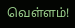வெள்ளம்!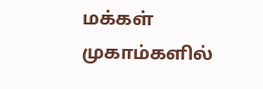மக்கள் முகாம்களில்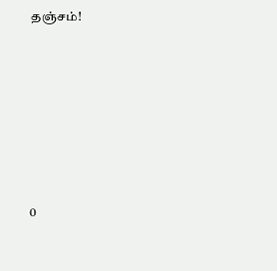தஞ்சம்!







0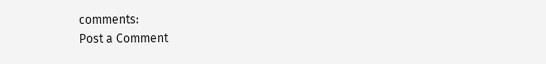comments:
Post a Comment